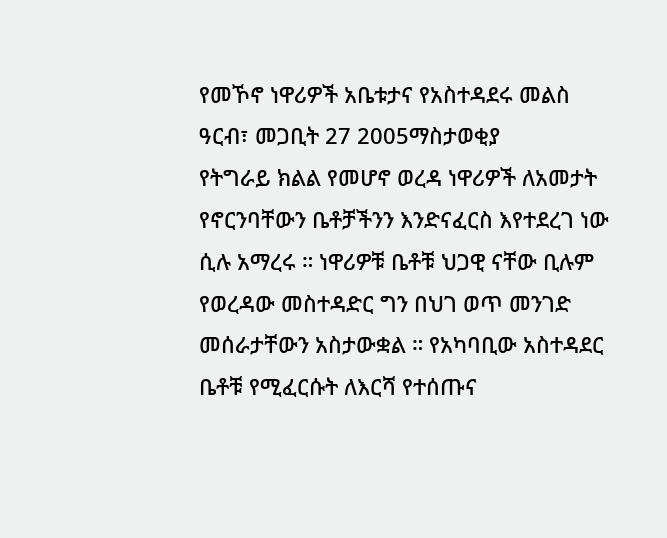የመኾኖ ነዋሪዎች አቤቱታና የአስተዳደሩ መልስ
ዓርብ፣ መጋቢት 27 2005ማስታወቂያ
የትግራይ ክልል የመሆኖ ወረዳ ነዋሪዎች ለአመታት የኖርንባቸውን ቤቶቻችንን እንድናፈርስ እየተደረገ ነው ሲሉ አማረሩ ። ነዋሪዎቹ ቤቶቹ ህጋዊ ናቸው ቢሉም የወረዳው መስተዳድር ግን በህገ ወጥ መንገድ መሰራታቸውን አስታውቋል ። የአካባቢው አስተዳደር ቤቶቹ የሚፈርሱት ለእርሻ የተሰጡና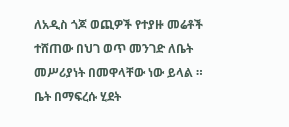ለአዲስ ጎጆ ወጪዎች የተያዙ መሬቶች ተሸጠው በህገ ወጥ መንገድ ለቤት መሥሪያነት በመዋላቸው ነው ይላል ። ቤት በማፍረሱ ሂደት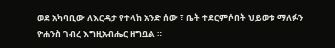ወደ አካባቢው ለእርዳታ የተላከ አንድ ሰው ፣ ቤት ተደርምሶበት ህይወቱ ማለፉን ዮሐንስ ገብረ እግዚአብሔር ዘግቧል ።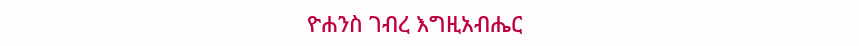ዮሐንስ ገብረ እግዚአብሔር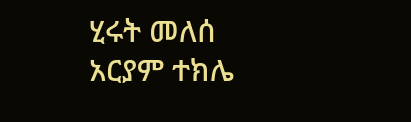ሂሩት መለሰ
አርያም ተክሌ